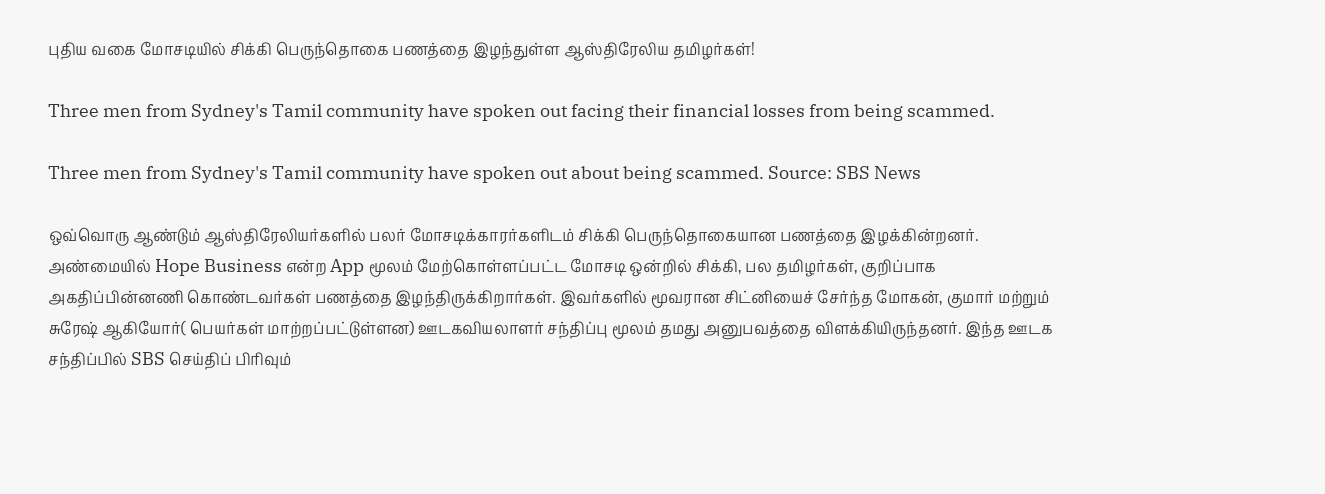புதிய வகை மோசடியில் சிக்கி பெருந்தொகை பணத்தை இழந்துள்ள ஆஸ்திரேலிய தமிழர்கள்!

Three men from Sydney's Tamil community have spoken out facing their financial losses from being scammed.

Three men from Sydney's Tamil community have spoken out about being scammed. Source: SBS News

ஒவ்வொரு ஆண்டும் ஆஸ்திரேலியர்களில் பலர் மோசடிக்காரர்களிடம் சிக்கி பெருந்தொகையான பணத்தை இழக்கின்றனர். அண்மையில் Hope Business என்ற App மூலம் மேற்கொள்ளப்பட்ட மோசடி ஒன்றில் சிக்கி, பல தமிழர்கள், குறிப்பாக அகதிப்பின்னணி கொண்டவர்கள் பணத்தை இழந்திருக்கிறார்கள். இவர்களில் மூவரான சிட்னியைச் சேர்ந்த மோகன், குமார் மற்றும் சுரேஷ் ஆகியோர்( பெயர்கள் மாற்றப்பட்டுள்ளன) ஊடகவியலாளர் சந்திப்பு மூலம் தமது அனுபவத்தை விளக்கியிருந்தனர். இந்த ஊடக சந்திப்பில் SBS செய்திப் பிரிவும்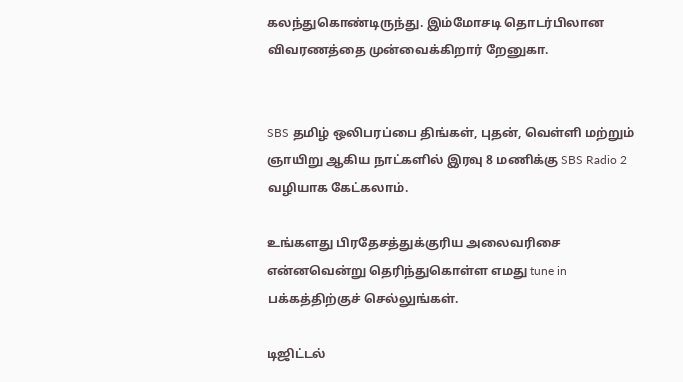கலந்துகொண்டிருந்து. இம்மோசடி தொடர்பிலான விவரணத்தை முன்வைக்கிறார் றேனுகா.


SBS தமிழ் ஒலிபரப்பை திங்கள், புதன், வெள்ளி மற்றும் ஞாயிறு ஆகிய நாட்களில் இரவு 8 மணிக்கு SBS Radio 2 வழியாக கேட்கலாம்.

உங்களது பிரதேசத்துக்குரிய அலைவரிசை என்னவென்று தெரிந்துகொள்ள எமது tune in பக்கத்திற்குச் செல்லுங்கள்.

டிஜிட்டல்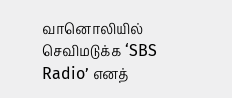வானொலியில் செவிமடுக்க ‘SBS Radio’ எனத்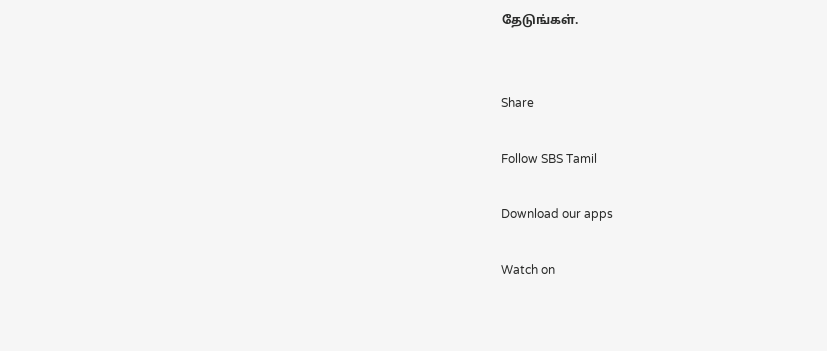தேடுங்கள்.


Share

Follow SBS Tamil

Download our apps

Watch on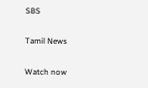SBS

Tamil News

Watch now